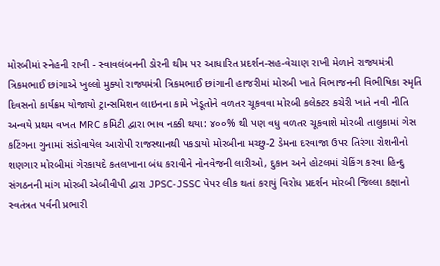મોરબીમાં સ્નેહની રાખી - સ્વાવલંબનની ડોરની થીમ પર આધારિત પ્રદર્શન-સહ-વેચાણ રાખી મેળાને રાજ્યમંત્રી ત્રિકમભાઈ છાંગાએ ખુલ્લો મુક્યો રાજ્યમંત્રી ત્રિકમભાઈ છાંગાની હાજરીમાં મોરબી ખાતે વિભાજનની વિભીષિકા સ્મૃતિ દિવસનો કાર્યક્રમ યોજાયો ટ્રાન્સમિશન લાઇનના કામે ખેડૂતોને વળતર ચૂકવવા મોરબી કલેક્ટર કચેરી ખાતે નવી નીતિ અન્વયે પ્રથમ વખત MRC કમિટી દ્વારા ભાવ નક્કી થયા: ૪૦૦% થી પણ વધુ વળતર ચૂકવાશે મોરબી તાલુકામાં ગેસ કટિંગના ગુનામાં સંડોવાયેલ આરોપી રાજસ્થાનથી પકડાયો મોરબીના મચ્છુ-2 ડેમના દરવાજા ઉપર તિરંગા રોશનીનો શણગાર મોરબીમાં ગેરકાયદે કતલખાના બંધ કરાવીને નોનવેજની લારીઓ, દુકાન અને હોટલમાં ચેકિંગ કરવા હિન્દુ સંગઠનની માંગ મોરબી એબીવીપી દ્વારા JPSC-JSSC પેપર લીક થતાં કરાયું વિરોધ પ્રદર્શન મોરબી જિલ્લા કક્ષાનો સ્વતંત્રત પર્વની પ્રભારી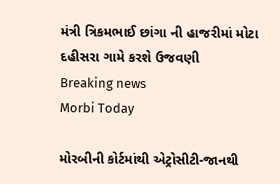મંત્રી ત્રિકમભાઈ છાંગા ની હાજરીમાં મોટા દહીસરા ગામે કરશે ઉજવણી
Breaking news
Morbi Today

મોરબીની કોર્ટમાંથી એટ્રોસીટી-જાનથી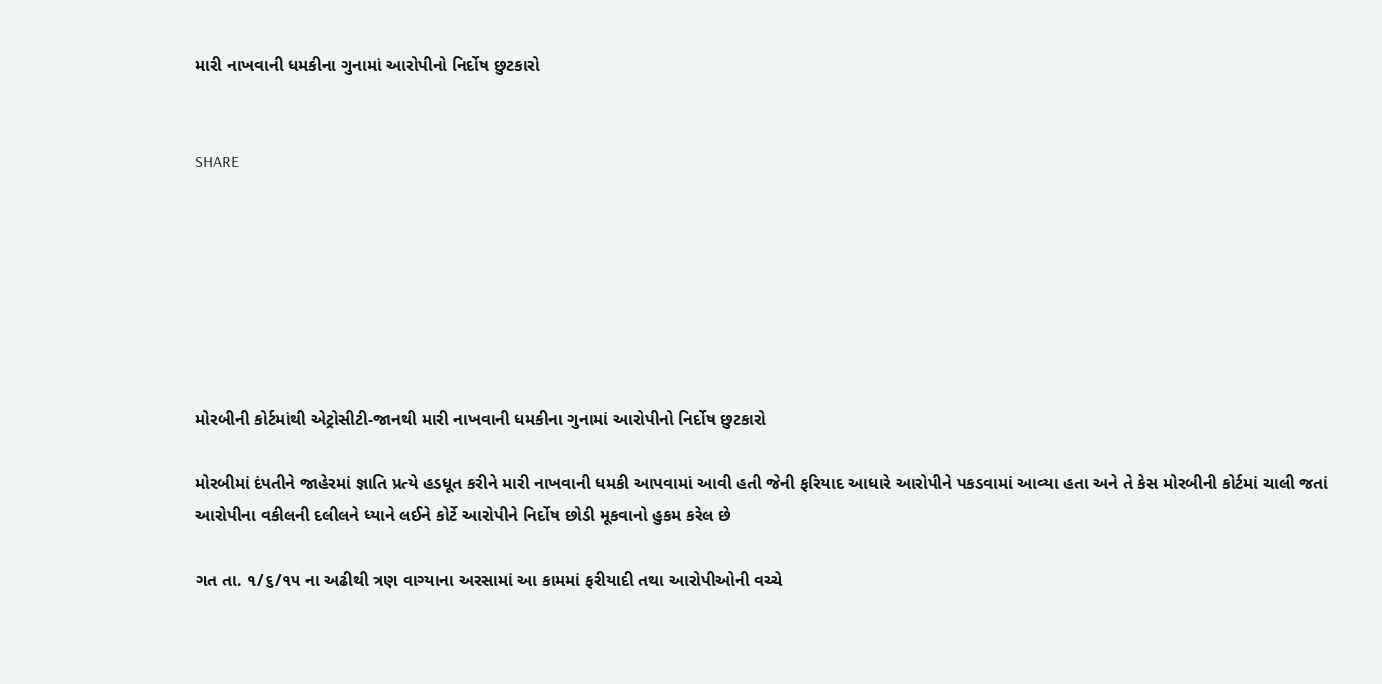મારી નાખવાની ધમકીના ગુનામાં આરોપીનો નિર્દોષ છુટકારો


SHARE







મોરબીની કોર્ટમાંથી એટ્રોસીટી-જાનથી મારી નાખવાની ધમકીના ગુનામાં આરોપીનો નિર્દોષ છુટકારો

મોરબીમાં દંપતીને જાહેરમાં જ્ઞાતિ પ્રત્યે હડધૂત કરીને મારી નાખવાની ધમકી આપવામાં આવી હતી જેની ફરિયાદ આધારે આરોપીને પકડવામાં આવ્યા હતા અને તે કેસ મોરબીની કોર્ટમાં ચાલી જતાં આરોપીના વકીલની દલીલને ધ્યાને લઈને કોર્ટે આરોપીને નિર્દોષ છોડી મૂકવાનો હુકમ કરેલ છે

ગત તા. ૧/૬/૧૫ ના અઢીથી ત્રણ વાગ્યાના અરસામાં આ કામમાં ફરીયાદી તથા આરોપીઓની વચ્ચે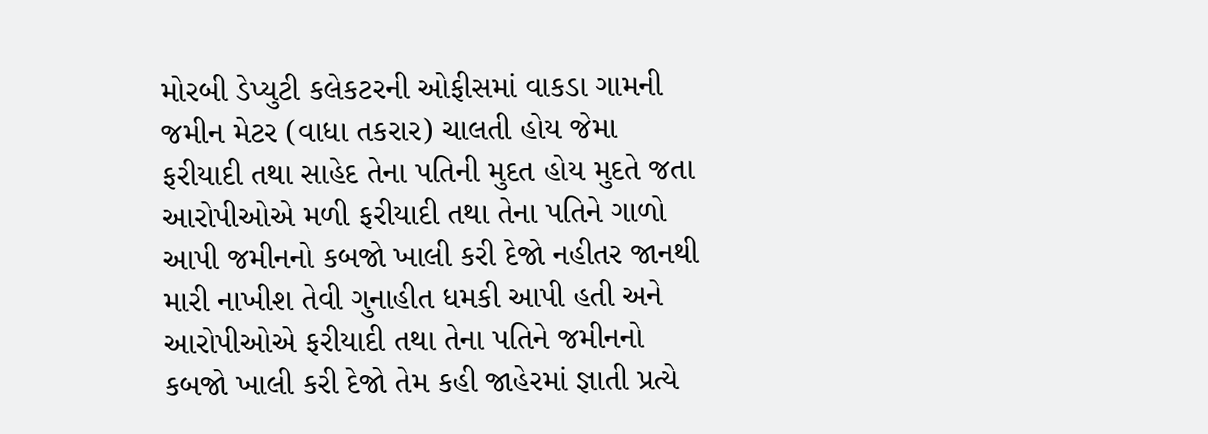મોરબી ડેપ્યુટી કલેકટરની ઓફીસમાં વાકડા ગામની જમીન મેટર (વાધા તકરાર) ચાલતી હોય જેમા ફરીયાદી તથા સાહેદ તેના પતિની મુદત હોય મુદતે જતા આરોપીઓએ મળી ફરીયાદી તથા તેના પતિને ગાળો આપી જમીનનો કબજો ખાલી કરી દેજો નહીતર જાનથી મારી નાખીશ તેવી ગુનાહીત ધમકી આપી હતી અને આરોપીઓએ ફરીયાદી તથા તેના પતિને જમીનનો કબજો ખાલી કરી દેજો તેમ કહી જાહેરમાં જ્ઞાતી પ્રત્યે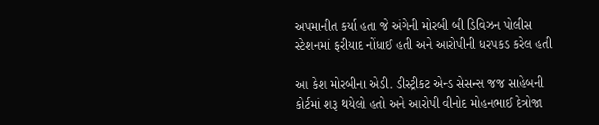અપમાનીત કર્યા હતા જે અંગેની મોરબી બી ડિવિઝન પોલીસ સ્ટેશનમાં ફરીયાદ નોંધાઈ હતી અને આરોપીની ધરપકડ કરેલ હતી

આ કેશ મોરબીના એડી. ડીસ્ટ્રીકટ એન્ડ સેસન્સ જજ સાહેબની કોર્ટમાં શરૂ થયેલો હતો અને આરોપી વીનોદ મોહનભાઈ દેત્રોજા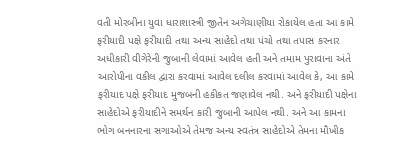વતી મોરબીના યુવા ધારાશાસ્ત્રી જીતેન અગેચાણીયા રોકાયેલ હતા આ કામે ફરીયાદી પક્ષે ફરીયાદી તથા અન્ય સાહેદો તથા પંચો તથા તપાસ કરનાર અધીકારી વીગેરેની જુબાની લેવામાં આવેલ હતી અને તમામ પુરાવાના અંતે આરોપીના વકીલ દ્વારા કરવામાં આવેલ દલીલ કરવામાં આવેલ કે, આ કામે ફરીયાદ પક્ષે ફરીયાદ મુજબની હકીકત જણાવેલ નથી. અને ફરીયાદી પક્ષેના સાહેદોએ ફરીયાદીને સમર્થન કારી જુબાની આપેલ નથી. અને આ કામના ભોગ બનનારના સગાઓએ તેમજ અન્ય સ્વતંત્ર સાહેદોએ તેમના મૌખીક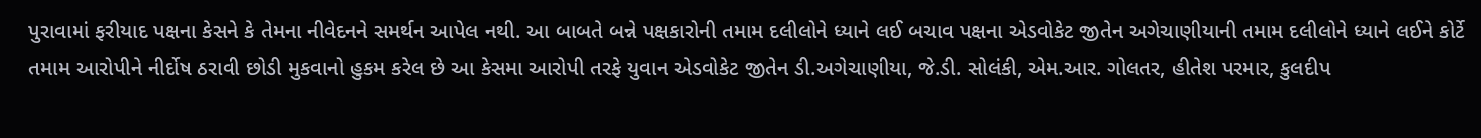પુરાવામાં ફરીયાદ પક્ષના કેસને કે તેમના નીવેદનને સમર્થન આપેલ નથી. આ બાબતે બન્ને પક્ષકારોની તમામ દલીલોને ધ્યાને લઈ બચાવ પક્ષના એડવોકેટ જીતેન અગેચાણીયાની તમામ દલીલોને ધ્યાને લઈને કોર્ટે તમામ આરોપીને નીર્દોષ ઠરાવી છોડી મુકવાનો હુકમ કરેલ છે આ કેસમા આરોપી તરફે યુવાન એડવોકેટ જીતેન ડી.અગેચાણીયા, જે.ડી. સોલંકી, એમ.આર. ગોલતર, હીતેશ પરમાર, કુલદીપ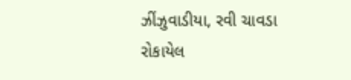ઝીંઝુવાડીયા, રવી ચાવડા રોકાયેલ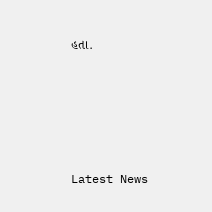હતા.






Latest News